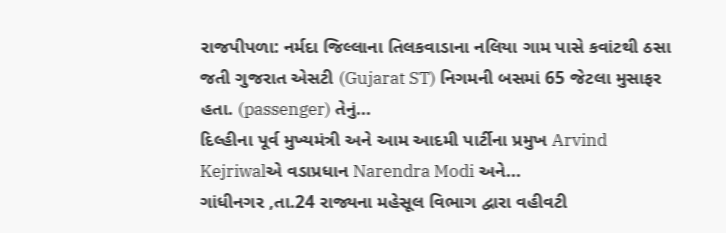રાજપીપળા: નર્મદા જિલ્લાના તિલકવાડાના નલિયા ગામ પાસે કવાંટથી ઠસા જતી ગુજરાત એસટી (Gujarat ST) નિગમની બસમાં 65 જેટલા મુસાફર હતા. (passenger) તેનું...
દિલ્હીના પૂર્વ મુખ્યમંત્રી અને આમ આદમી પાર્ટીના પ્રમુખ Arvind Kejriwalએ વડાપ્રધાન Narendra Modi અને...
ગાંધીનગર ,તા.24 રાજ્યના મહેસૂલ વિભાગ દ્વારા વહીવટી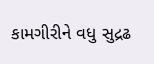કામગીરીને વધુ સુદ્રઢ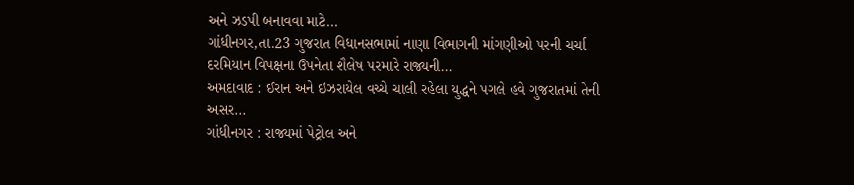અને ઝડપી બનાવવા માટે...
ગાંધીનગર,તા.23 ગુજરાત વિધાનસભામાં નાણા વિભાગની માંગણીઓ પરની ચર્ચા દરમિયાન વિપક્ષના ઉપનેતા શૈલેષ પરમારે રાજ્યની...
અમદાવાદ : ઈરાન અને ઇઝરાયેલ વચ્ચે ચાલી રહેલા યુદ્ધને પગલે હવે ગુજરાતમાં તેની અસર...
ગાંધીનગર : રાજ્યમાં પેટ્રોલ અને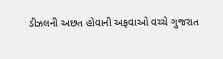ડીઝલની અછત હોવાની અફવાઓ વચ્ચે ગુજરાત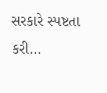સરકારે સ્પષ્ટતા કરી...